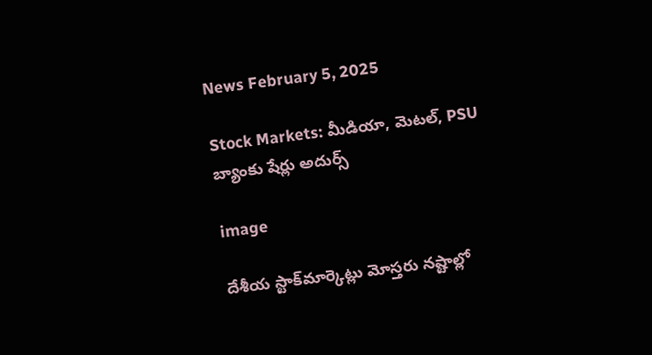News February 5, 2025

Stock Markets: మీడియా, మెటల్, PSU బ్యాంకు షేర్లు అదుర్స్

image

దేశీయ స్టాక్‌మార్కెట్లు మోస్తరు నష్టాల్లో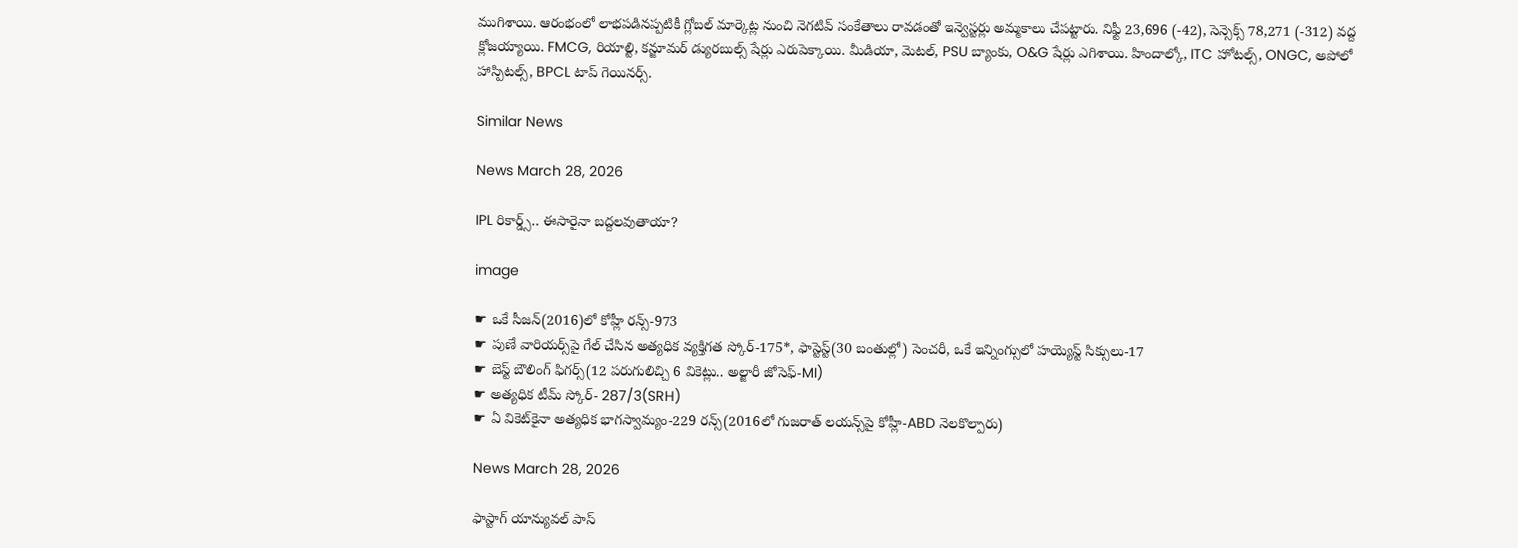ముగిశాయి. ఆరంభంలో లాభపడినప్పటికీ గ్లోబల్ మార్కెట్ల నుంచి నెగటివ్ సంకేతాలు రావడంతో ఇన్వెస్టర్లు అమ్మకాలు చేపట్టారు. నిఫ్టీ 23,696 (-42), సెన్సెక్స్ 78,271 (-312) వద్ద క్లోజయ్యాయి. FMCG, రియాల్టి, కన్జూమర్ డ్యురబుల్స్ షేర్లు ఎరుపెక్కాయి. మీడియా, మెటల్, PSU బ్యాంకు, O&G షేర్లు ఎగిశాయి. హిందాల్కో, ITC హోటల్స్, ONGC, అపోలో హాస్పిటల్స్, BPCL టాప్ గెయినర్స్.

Similar News

News March 28, 2026

IPL రికార్డ్స్.. ఈసారైనా బద్దలవుతాయా?

image

☛ ఒకే సీజన్‌(2016)లో కోహ్లీ రన్స్-973
☛ పుణే వారియర్స్‌పై గేల్ చేసిన అత్యధిక వ్యక్తిగత స్కోర్-175*, ఫాస్టెస్ట్(30 బంతుల్లో) సెంచరీ, ఒకే ఇన్నింగ్సులో హయ్యెస్ట్ సిక్సులు-17
☛ బెస్ట్ బౌలింగ్ ఫిగర్స్(12 పరుగులిచ్చి 6 వికెట్లు.. అల్జారీ జోసెఫ్-MI)
☛ అత్యధిక టీమ్ స్కోర్- 287/3(SRH)
☛ ఏ వికెట్‌కైనా అత్యధిక భాగస్వామ్యం-229 రన్స్(2016లో గుజరాత్ లయన్స్‌పై కోహ్లీ-ABD నెలకొల్పారు)

News March 28, 2026

ఫాస్టాగ్ యాన్యువల్ పాస్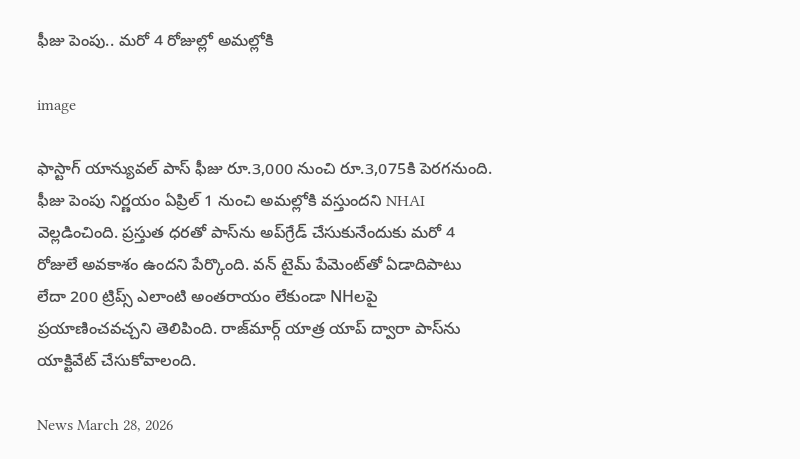ఫీజు పెంపు.. మరో 4 రోజుల్లో అమల్లోకి

image

ఫాస్టాగ్ యాన్యువల్ పాస్ ఫీజు రూ.3,000 నుంచి రూ.3,075కి పెరగనుంది. ఫీజు పెంపు నిర్ణయం ఏప్రిల్ 1 నుంచి అమల్లోకి వస్తుందని NHAI వెల్లడించింది. ప్రస్తుత ధరతో పాస్‌ను అప్‌గ్రేడ్ చేసుకునేందుకు మరో 4 రోజులే అవకాశం ఉందని పేర్కొంది. వన్ టైమ్ పేమెంట్‌తో ఏడాదిపాటు లేదా 200 ట్రిప్స్ ఎలాంటి అంతరాయం లేకుండా NHలపై ప్రయాణించవచ్చని తెలిపింది. రాజ్‌మార్గ్ యాత్ర యాప్ ద్వారా పాస్‌ను యాక్టివేట్ చేసుకోవాలంది.

News March 28, 2026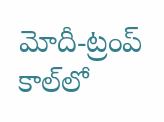మోదీ-ట్రంప్ కాల్‌లో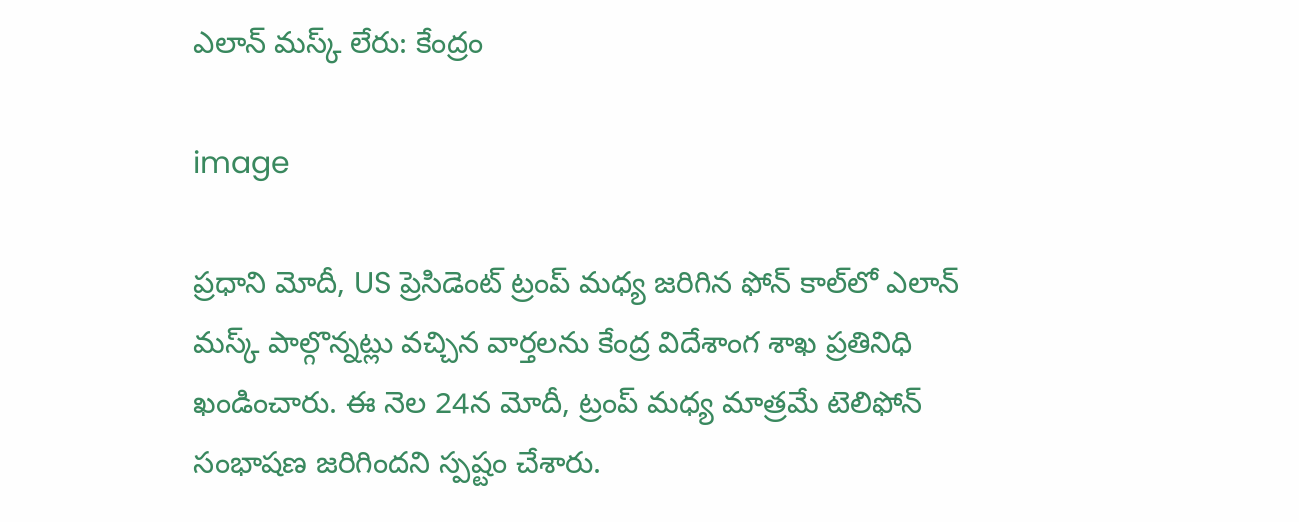ఎలాన్ మస్క్ లేరు: కేంద్రం

image

ప్రధాని మోదీ, US ప్రెసిడెంట్ ట్రంప్ మధ్య జరిగిన ఫోన్ కాల్‌లో ఎలాన్ మస్క్ పాల్గొన్నట్లు వచ్చిన వార్తలను కేంద్ర విదేశాంగ శాఖ ప్రతినిధి ఖండించారు. ఈ నెల 24న మోదీ, ట్రంప్ మధ్య మాత్రమే టెలిఫోన్ సంభాషణ జరిగిందని స్పష్టం చేశారు.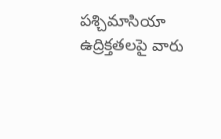పశ్చిమాసియా ఉద్రిక్తతలపై వారు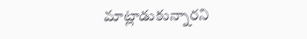మాట్లాడుకున్నారని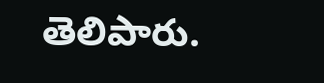తెలిపారు.